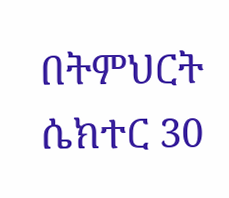በትምህርት ሴክተር 30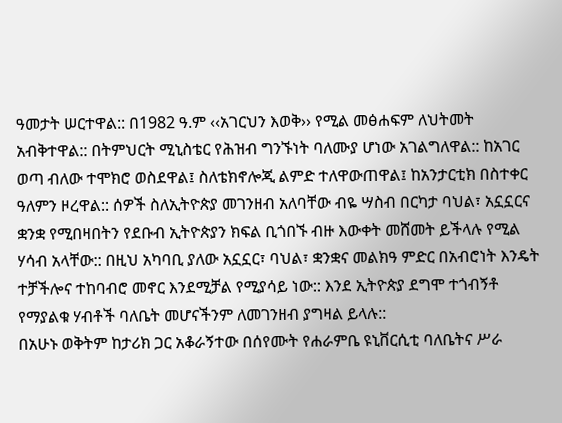ዓመታት ሠርተዋል:: በ1982 ዓ.ም ‹‹አገርህን እወቅ›› የሚል መፅሐፍም ለህትመት አብቅተዋል:: በትምህርት ሚኒስቴር የሕዝብ ግንኙነት ባለሙያ ሆነው አገልግለዋል:: ከአገር ወጣ ብለው ተሞክሮ ወስደዋል፤ ስለቴክኖሎጂ ልምድ ተለዋውጠዋል፤ ከአንታርቲክ በስተቀር ዓለምን ዞረዋል:: ሰዎች ስለኢትዮጵያ መገንዘብ አለባቸው ብዬ ሣስብ በርካታ ባህል፣ አኗኗርና ቋንቋ የሚበዛበትን የደቡብ ኢትዮጵያን ክፍል ቢጎበኙ ብዙ እውቀት መሸመት ይችላሉ የሚል ሃሳብ አላቸው:: በዚህ አካባቢ ያለው አኗኗር፣ ባህል፣ ቋንቋና መልክዓ ምድር በአብሮነት እንዴት ተቻችሎና ተከባብሮ መኖር እንደሚቻል የሚያሳይ ነው:: እንደ ኢትዮጵያ ደግሞ ተጎብኝቶ የማያልቁ ሃብቶች ባለቤት መሆናችንም ለመገንዘብ ያግዛል ይላሉ::
በአሁኑ ወቅትም ከታሪክ ጋር አቆራኝተው በሰየሙት የሐራምቤ ዩኒቨርሲቲ ባለቤትና ሥራ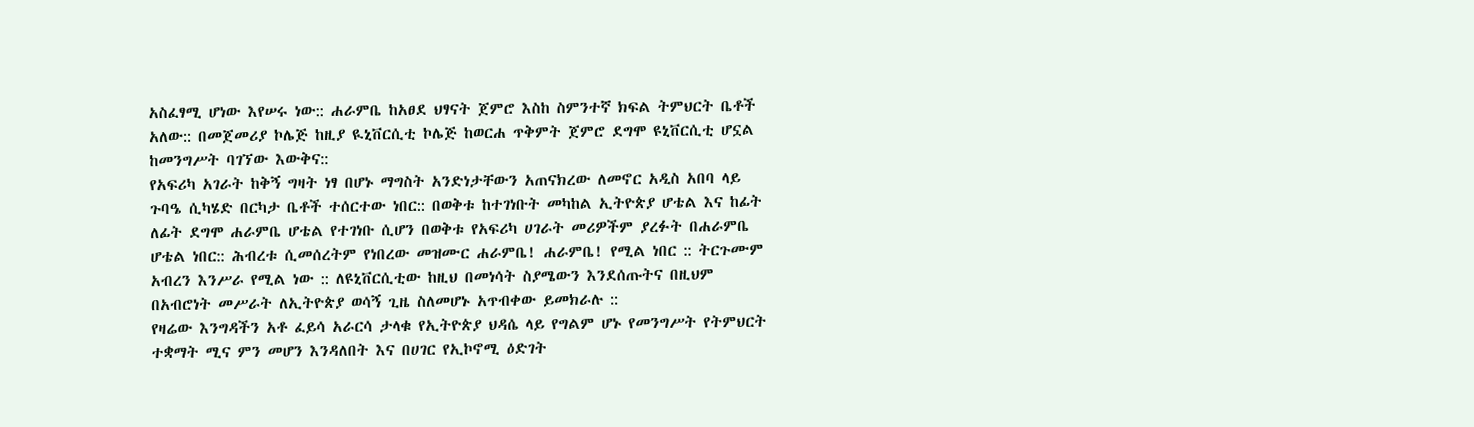አስፈፃሚ ሆነው እየሠሩ ነው:: ሐራምቤ ከአፀደ ህፃናት ጀምሮ እስከ ስምንተኛ ክፍል ትምህርት ቤቶች አለው:: በመጀመሪያ ኮሌጅ ከዚያ ዪኒቨርሲቲ ኮሌጅ ከወርሐ ጥቅምት ጀምሮ ደግሞ ዩኒቨርሲቲ ሆኗል ከመንግሥት ባገኘው እውቅና::
የአፍሪካ አገራት ከቅኝ ግዛት ነፃ በሆኑ ማግስት አንድነታቸውን አጠናክረው ለመኖር አዲስ አበባ ላይ ጉባዔ ሲካሄድ በርካታ ቤቶች ተሰርተው ነበር:: በወቅቱ ከተገነቡት መካከል ኢትዮጵያ ሆቴል እና ከፊት ለፊት ደግሞ ሐራምቤ ሆቴል የተገነቡ ሲሆን በወቅቱ የአፍሪካ ሀገራት መሪዎችም ያረፉት በሐራምቤ ሆቴል ነበር:: ሕብረቱ ሲመሰረትም የነበረው መዝሙር ሐራምቤ! ሐራምቤ! የሚል ነበር :: ትርጉሙም አብረን እንሥራ የሚል ነው :: ለዩኒቨርሲቲው ከዚህ በመነሳት ስያሜውን እንደሰጡትና በዚህም በአብሮነት መሥራት ለኢትዮጵያ ወሳኝ ጊዜ ስለመሆኑ አጥብቀው ይመክራሉ ::
የዛሬው እንግዳችን አቶ ፈይሳ አራርሳ ታላቁ የኢትዮጵያ ህዳሴ ላይ የግልም ሆኑ የመንግሥት የትምህርት ተቋማት ሚና ምን መሆን እንዳለበት እና በሀገር የኢኮኖሚ ዕድገት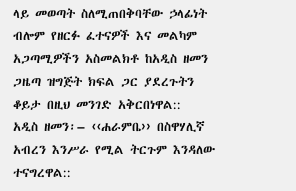ላይ መወጣት ስለሚጠበቅባቸው ኃላፊነት ብሎም የዘርፉ ፈተናዎች እና መልካም አጋጣሚዎችን አስመልክቶ ከአዲስ ዘመን ጋዜጣ ዝግጅት ክፍል ጋር ያደረጉትን ቆይታ በዚህ መንገድ አቅርበነዋል::
አዲስ ዘመን፡– ‹‹ሐራምቤ›› በስዋሃሊኛ አብረን እንሥራ የሚል ትርጉም እንዳለው ተናግረዋል::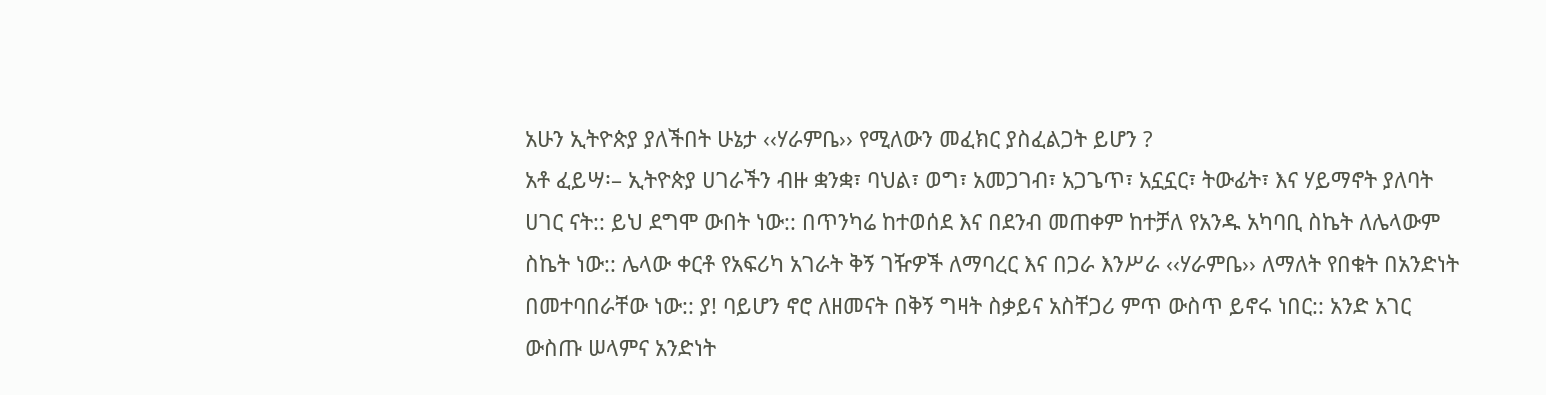አሁን ኢትዮጵያ ያለችበት ሁኔታ ‹‹ሃራምቤ›› የሚለውን መፈክር ያስፈልጋት ይሆን ?
አቶ ፈይሣ፡– ኢትዮጵያ ሀገራችን ብዙ ቋንቋ፣ ባህል፣ ወግ፣ አመጋገብ፣ አጋጌጥ፣ አኗኗር፣ ትውፊት፣ እና ሃይማኖት ያለባት ሀገር ናት:: ይህ ደግሞ ውበት ነው:: በጥንካሬ ከተወሰደ እና በደንብ መጠቀም ከተቻለ የአንዱ አካባቢ ስኬት ለሌላውም ስኬት ነው:: ሌላው ቀርቶ የአፍሪካ አገራት ቅኝ ገዥዎች ለማባረር እና በጋራ እንሥራ ‹‹ሃራምቤ›› ለማለት የበቁት በአንድነት በመተባበራቸው ነው:: ያ! ባይሆን ኖሮ ለዘመናት በቅኝ ግዛት ስቃይና አስቸጋሪ ምጥ ውስጥ ይኖሩ ነበር:: አንድ አገር ውስጡ ሠላምና አንድነት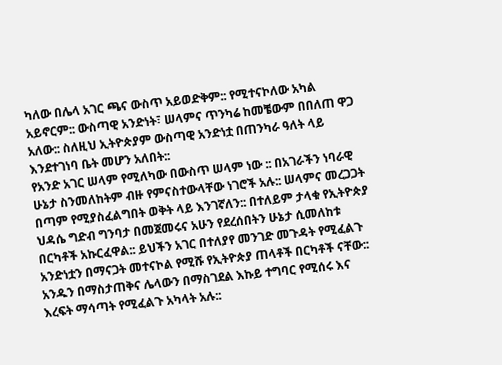ካለው በሌላ አገር ጫና ውስጥ አይወድቅም:: የሚተናኮለው አካል አይኖርም:: ውስጣዊ አንድነት፣ ሠላምና ጥንካሬ ከመቼውም በበለጠ ዋጋ አለው:: ስለዚህ ኢትዮጵያም ውስጣዊ አንድነቷ በጠንካራ ዓለት ላይ እንደተገነባ ቤት መሆን አለበት::
የአንድ አገር ሠላም የሚለካው በውስጥ ሠላም ነው :: በአገራችን ነባራዊ ሁኔታ ስንመለከትም ብዙ የምናስተውላቸው ነገሮች አሉ:: ሠላምና መረጋጋት በጣም የሚያስፈልግበት ወቅት ላይ እንገኛለን:: በተለይም ታላቁ የኢትዮጵያ ህዳሴ ግድብ ግንባታ በመጀመሩና አሁን የደረሰበትን ሁኔታ ሲመለከቱ በርካቶች አኩርፈዋል:: ይህችን አገር በተለያየ መንገድ መጉዳት የሚፈልጉ አንድነቷን በማናጋት መተናኮል የሚሹ የኢትዮጵያ ጠላቶች በርካቶች ናቸው:: አንዱን በማስታጠቅና ሌላውን በማስገደል እኩይ ተግባር የሚሰሩ እና እረፍት ማሳጣት የሚፈልጉ አካላት አሉ::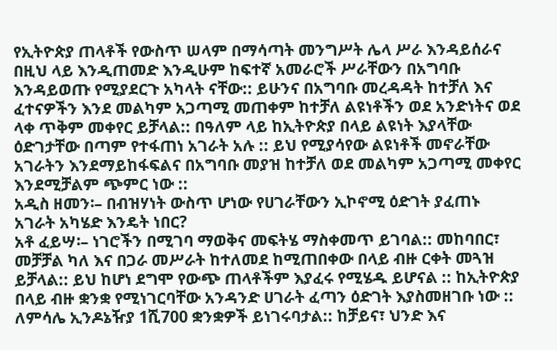የኢትዮጵያ ጠላቶች የውስጥ ሠላም በማሳጣት መንግሥት ሌላ ሥራ እንዳይሰራና በዚህ ላይ እንዲጠመድ እንዲሁም ከፍተኛ አመራሮች ሥራቸውን በአግባቡ እንዳይወጡ የሚያደርጉ አካላት ናቸው:: ይሁንና በአግባቡ መረዳዳት ከተቻለ እና ፈተናዎችን እንደ መልካም አጋጣሚ መጠቀም ከተቻለ ልዩነቶችን ወደ አንድነትና ወደ ላቀ ጥቅም መቀየር ይቻላል:: በዓለም ላይ ከኢትዮጵያ በላይ ልዩነት እያላቸው ዕድገታቸው በጣም የተፋጠነ አገራት አሉ :: ይህ የሚያሳየው ልዩነቶች መኖራቸው አገራትን እንደማይከፋፍልና በአግባቡ መያዝ ከተቻለ ወደ መልካም አጋጣሚ መቀየር እንደሚቻልም ጭምር ነው ::
አዲስ ዘመን፡– በብዝሃነት ውስጥ ሆነው የሀገራቸውን ኢኮኖሚ ዕድገት ያፈጠኑ አገራት አካሄድ እንዴት ነበር?
አቶ ፈይሣ፡– ነገሮችን በሚገባ ማወቅና መፍትሄ ማስቀመጥ ይገባል:: መከባበር፣ መቻቻል ካለ እና በጋራ መሥራት ከተለመደ ከሚጠበቀው በላይ ብዙ ርቀት መጓዝ ይቻላል:: ይህ ከሆነ ደግሞ የውጭ ጠላቶችም እያፈሩ የሚሄዱ ይሆናል :: ከኢትዮጵያ በላይ ብዙ ቋንቋ የሚነገርባቸው አንዳንድ ሀገራት ፈጣን ዕድገት እያስመዘገቡ ነው :: ለምሳሌ ኢንዶኔዥያ 1ሺ700 ቋንቋዎች ይነገሩባታል:: ከቻይና፣ ህንድ እና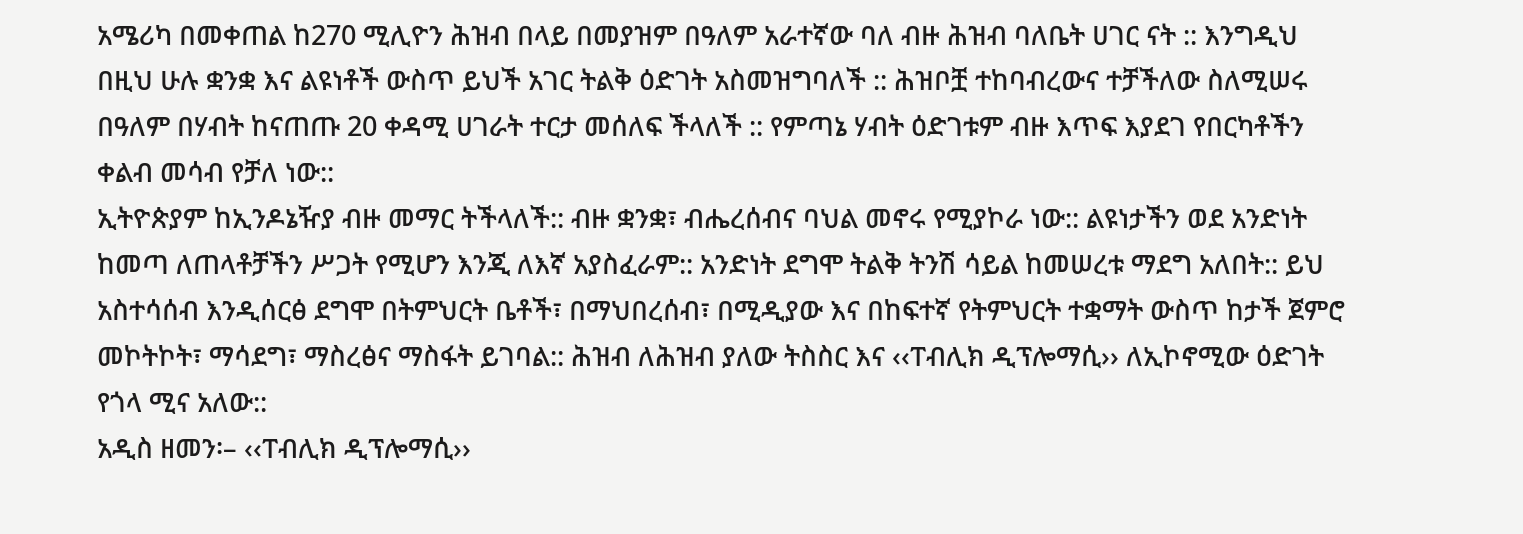አሜሪካ በመቀጠል ከ270 ሚሊዮን ሕዝብ በላይ በመያዝም በዓለም አራተኛው ባለ ብዙ ሕዝብ ባለቤት ሀገር ናት :: እንግዲህ በዚህ ሁሉ ቋንቋ እና ልዩነቶች ውስጥ ይህች አገር ትልቅ ዕድገት አስመዝግባለች :: ሕዝቦቿ ተከባብረውና ተቻችለው ስለሚሠሩ በዓለም በሃብት ከናጠጡ 20 ቀዳሚ ሀገራት ተርታ መሰለፍ ችላለች :: የምጣኔ ሃብት ዕድገቱም ብዙ እጥፍ እያደገ የበርካቶችን ቀልብ መሳብ የቻለ ነው::
ኢትዮጵያም ከኢንዶኔዥያ ብዙ መማር ትችላለች:: ብዙ ቋንቋ፣ ብሔረሰብና ባህል መኖሩ የሚያኮራ ነው:: ልዩነታችን ወደ አንድነት ከመጣ ለጠላቶቻችን ሥጋት የሚሆን እንጂ ለእኛ አያስፈራም:: አንድነት ደግሞ ትልቅ ትንሽ ሳይል ከመሠረቱ ማደግ አለበት:: ይህ አስተሳሰብ እንዲሰርፅ ደግሞ በትምህርት ቤቶች፣ በማህበረሰብ፣ በሚዲያው እና በከፍተኛ የትምህርት ተቋማት ውስጥ ከታች ጀምሮ መኮትኮት፣ ማሳደግ፣ ማስረፅና ማስፋት ይገባል:: ሕዝብ ለሕዝብ ያለው ትስስር እና ‹‹ፐብሊክ ዲፕሎማሲ›› ለኢኮኖሚው ዕድገት የጎላ ሚና አለው::
አዲስ ዘመን፡– ‹‹ፐብሊክ ዲፕሎማሲ››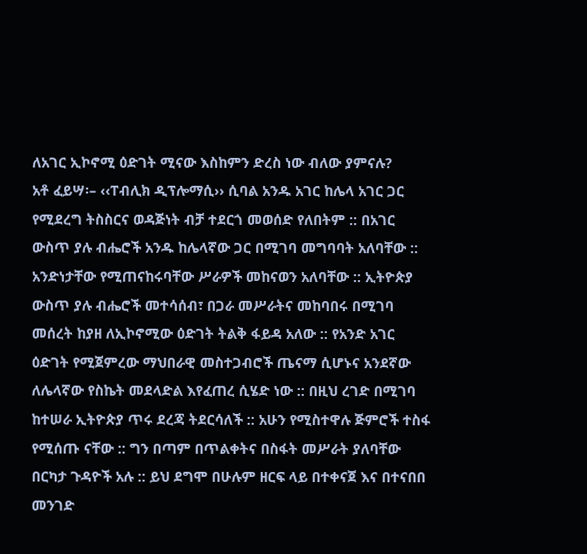ለአገር ኢኮኖሚ ዕድገት ሚናው እስከምን ድረስ ነው ብለው ያምናሉ?
አቶ ፈይሣ፡– ‹‹ፐብሊክ ዲፕሎማሲ›› ሲባል አንዱ አገር ከሌላ አገር ጋር የሚደረግ ትስስርና ወዳጅነት ብቻ ተደርጎ መወሰድ የለበትም :: በአገር ውስጥ ያሉ ብሔሮች አንዱ ከሌላኛው ጋር በሚገባ መግባባት አለባቸው :: አንድነታቸው የሚጠናከሩባቸው ሥራዎች መከናወን አለባቸው :: ኢትዮጵያ ውስጥ ያሉ ብሔሮች መተሳሰብ፣ በጋራ መሥራትና መከባበሩ በሚገባ መሰረት ከያዘ ለኢኮኖሚው ዕድገት ትልቅ ፋይዳ አለው :: የአንድ አገር ዕድገት የሚጀምረው ማህበራዊ መስተጋብሮች ጤናማ ሲሆኑና አንደኛው ለሌላኛው የስኬት መደላድል እየፈጠረ ሲሄድ ነው :: በዚህ ረገድ በሚገባ ከተሠራ ኢትዮጵያ ጥሩ ደረጃ ትደርሳለች :: አሁን የሚስተዋሉ ጅምሮች ተስፋ የሚሰጡ ናቸው :: ግን በጣም በጥልቀትና በስፋት መሥራት ያለባቸው በርካታ ጉዳዮች አሉ :: ይህ ደግሞ በሁሉም ዘርፍ ላይ በተቀናጀ እና በተናበበ መንገድ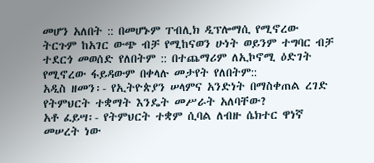መሆን አለበት :: በመሆኑም ፐብሊክ ዲፕሎማሲ የሚኖረው ትርጉም ከአገር ውጭ ብቻ የሚከናወን ሁነት ወይንም ተግባር ብቻ ተደርጎ መወሰድ የለበትም :: በተጨማሪም ለኢኮኖሚ ዕድገት የሚኖረው ፋይዳውም በቀላሉ መታየት የለበትም::
አዲስ ዘመን፡- የኢትዮጵያን ሠላምና አንድነት በማስቀጠል ረገድ የትምህርት ተቋማት እንዴት መሥራት አለባቸው?
አቶ ፈይሣ፡- የትምህርት ተቋም ሲባል ለብዙ ሴክተር ዋነኛ መሠረት ነው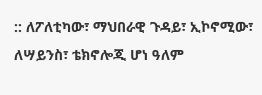:: ለፖለቲካው፣ ማህበራዊ ጉዳይ፣ ኢኮኖሚው፣ ለሣይንስ፣ ቴክኖሎጂ ሆነ ዓለም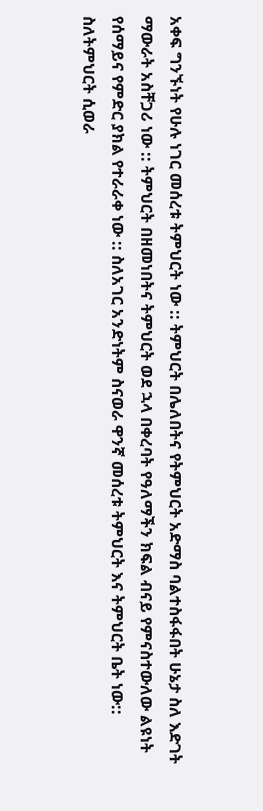አቀፍ ግንኙነት የሁሉ ነገር መሰረቱ ትምህርት ነው :: ትምህርት በሌለበትና የትምህርት አድማስ ባልተስፋፋበት ሁኔታ ስለ እድገት ማውራት አስቸጋሪ ነው :: ትምህርት በዘመነበትና ትምህርት ወደ ኋላ በቀረባት የዓለማችን ክፍል ብናይ የምናስተውለው ልዩነት የሰማይና የምድር ያክል የተራራቀ ነው :: ስለአገር አንድነትም ስናወራ ዋንኛ መሰረቱ ትምህርት እና ትምህርት ቤት ነው::
ስለትምህርት ሲወራ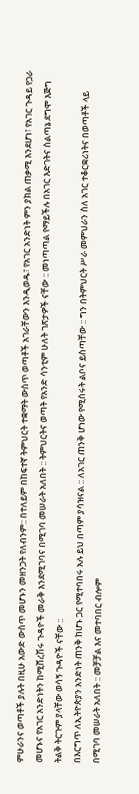ምሁራንና ወጣቶች ያሉት በዚሁ አውድ ውስጥ መሆኑን መዘንጋት የለብንም:: በተለይም በከፍተኛ ትምህርት ተቋማት ውስጥ ወጣቶች አገራቸውን እንዲወዱ፣ የአገር አንድነት ምን ያክል ጠቃሚ እንደሆነ፣ የአገር ጉዳይ የጋራ መሆኑና የአገር አንድነትን ከሚሸረሽሩ ጉዳዮች መራቅ እንደሚገባና በሚገባ መሠራት አለበት :: ትምህርትና ወጣት የአንድ ሳንቲም ሁለት ገጽታዎች ናቸው :: መነጣጣል የማይችሉ በአገር እድገትና ስልጣኔ ደግሞ እጅግ ትልቅ ትርጉም ያላቸው ወሳኝ ጉዳዮች ናቸው ::
በእርግጥ ለኢትዮጵያን አንድነት ጠንቅ ከሆኑ ጋር የሚተባበሩ አሉ ይህ በጣም ያሳዝናል :: ለአገር ጠንቅ ሆነው የሚሰሩት ልቦና ይስጣቸው :: ግን በትምህርት ሥራ መምህራን ስለ አገር ተቆርቋሪነትና በወጣቶች ላይ በሚገባ መሠራት አለበት :: መቻቻል እና መተባበር ብሎም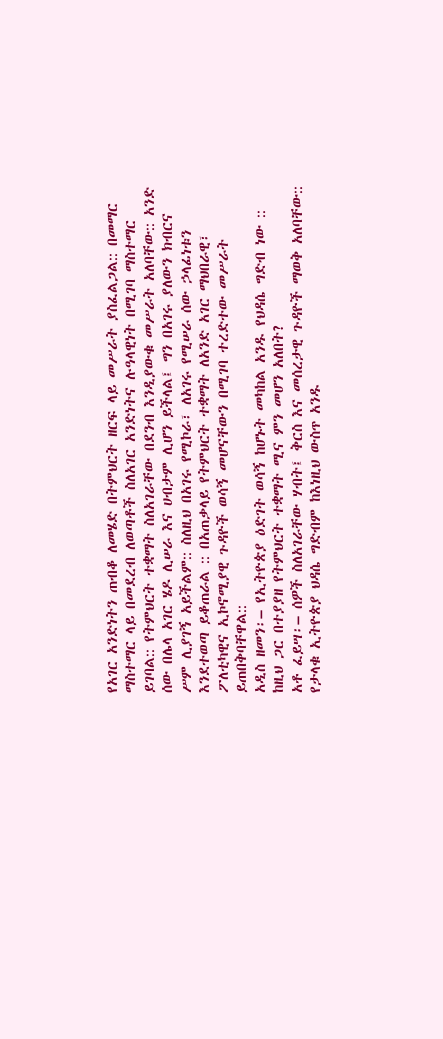የአገር አንድነትን ጠብቆ ለመሄድ በትምህርት ዘርፍ ላይ መሥራት ያስፈልጋል:: በመማር ማስተማር ላይ በመደረብ ለወጣቶች ስለአገር አንድነትና ሉዓላዊነት በሚገባ ማስተማር ይገባል:: የትምህርት ተቋማት ስለአገራቸው በደንብ እንዲያውቁ መሥራት አለባቸው:: አንድ ሰው በሌላ አገር ሄዶ ሊሠራ እና ሀብታም ሊሆን ይችላል፤ ግን በአገሩ ያለውን ክብርና ሥም ሊያገኝ አይችልም:: ስለዚህ በአገሩ የሚኮራ፣ ለአገሩ የሚሠራ ሰው ኃላፊነቱን እንደተወጣ ይቆጠራል :: በአጠቃላይ የትምህርት ተቋማት ለአንድ አገር ማህበራዊ፣ ፖለቲካዊና ኢኮኖሚያዊ ጉዳዮች ወሳኝ መሆናቸውን በሚገባ ተረድተው መሥራት ይጠበቅባቸዋል::
አዲስ ዘመን፡– የኢትዮጵያ ዕድገት ወሳኝ ከሆኑት መካከል አንዱ የህዳሴ ግድብ ነው :: ከዚህ ጋር በተያያዘ የትምህርት ተቋማት ሚና ምን መሆን አለበት?
አቶ ፈይሣ፡– ሰዎች ስለአገራቸው ሃብት፤ ቅርስ እና መሰረታዊ ጉዳዮች ማወቅ አለባቸው:: የታላቁ ኢትዮጵያ ህዳሴ ግድብም ከእነዚህ ውስጥ አንዱ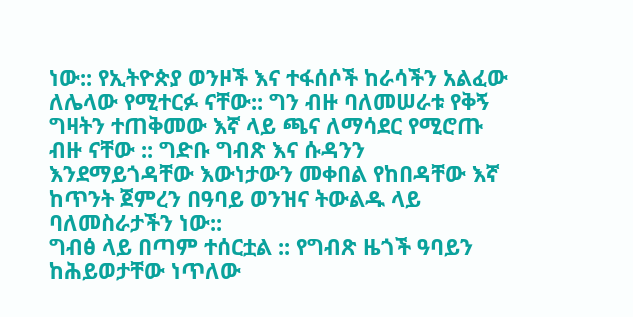ነው:: የኢትዮጵያ ወንዞች እና ተፋሰሶች ከራሳችን አልፈው ለሌላው የሚተርፉ ናቸው:: ግን ብዙ ባለመሠራቱ የቅኝ ግዛትን ተጠቅመው እኛ ላይ ጫና ለማሳደር የሚሮጡ ብዙ ናቸው :: ግድቡ ግብጽ እና ሱዳንን እንደማይጎዳቸው እውነታውን መቀበል የከበዳቸው እኛ ከጥንት ጀምረን በዓባይ ወንዝና ትውልዱ ላይ ባለመስራታችን ነው::
ግብፅ ላይ በጣም ተሰርቷል :: የግብጽ ዜጎች ዓባይን ከሕይወታቸው ነጥለው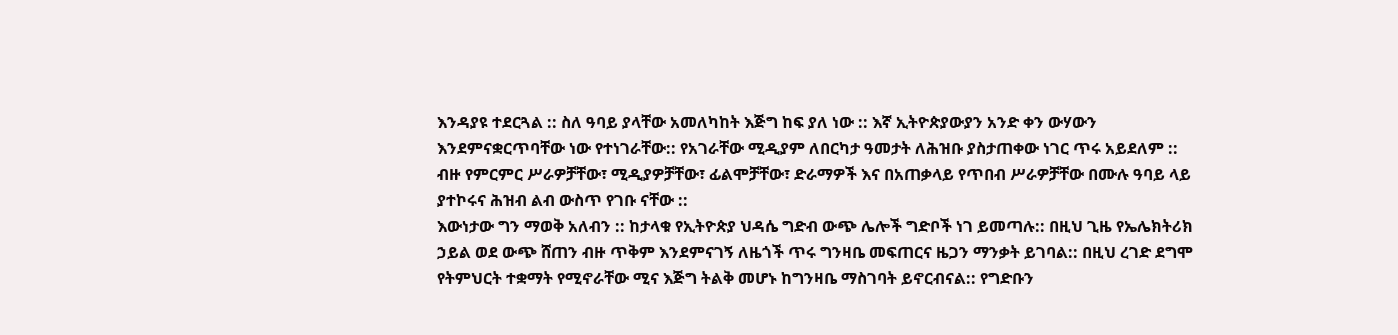እንዳያዩ ተደርጓል :: ስለ ዓባይ ያላቸው አመለካከት እጅግ ከፍ ያለ ነው :: እኛ ኢትዮጵያውያን አንድ ቀን ውሃውን እንደምናቋርጥባቸው ነው የተነገራቸው:: የአገራቸው ሚዲያም ለበርካታ ዓመታት ለሕዝቡ ያስታጠቀው ነገር ጥሩ አይደለም :: ብዙ የምርምር ሥራዎቻቸው፣ ሚዲያዎቻቸው፣ ፊልሞቻቸው፣ ድራማዎች እና በአጠቃላይ የጥበብ ሥራዎቻቸው በሙሉ ዓባይ ላይ ያተኮሩና ሕዝብ ልብ ውስጥ የገቡ ናቸው ::
እውነታው ግን ማወቅ አለብን :: ከታላቁ የኢትዮጵያ ህዳሴ ግድብ ውጭ ሌሎች ግድቦች ነገ ይመጣሉ:: በዚህ ጊዜ የኤሌክትሪክ ኃይል ወደ ውጭ ሸጠን ብዙ ጥቅም እንደምናገኝ ለዜጎች ጥሩ ግንዛቤ መፍጠርና ዜጋን ማንቃት ይገባል:: በዚህ ረገድ ደግሞ የትምህርት ተቋማት የሚኖራቸው ሚና እጅግ ትልቅ መሆኑ ከግንዛቤ ማስገባት ይኖርብናል:: የግድቡን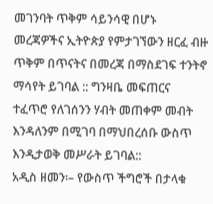መገንባት ጥቅም ሳይንሳዊ በሆኑ መረጃዎችና ኢትዮጵያ የምታገኘውን ዘርፈ ብዙ ጥቅም በጥናትና በመረጃ በማስደገፍ ተንትኖ ማሳየት ይገባል :: ግንዛቤ መፍጠርና ተፈጥሮ የለገሰንን ሃብት መጠቀም መብት እንዳለንም በሚገባ በማህበረሰቡ ውስጥ እንዲታወቅ መሥራት ይገባል::
አዲስ ዘመን፡– የውስጥ ችግሮች በታላቁ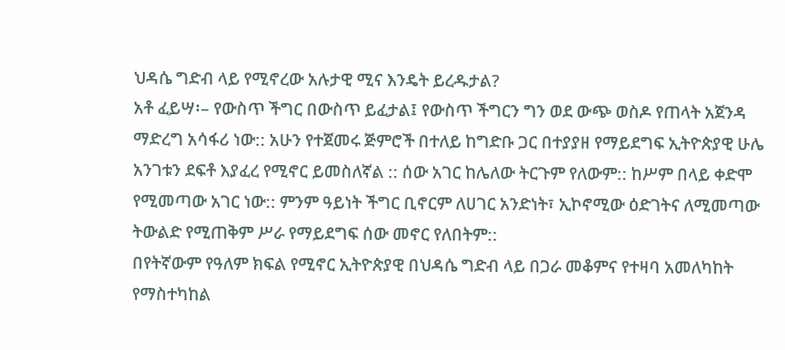ህዳሴ ግድብ ላይ የሚኖረው አሉታዊ ሚና እንዴት ይረዱታል?
አቶ ፈይሣ፡– የውስጥ ችግር በውስጥ ይፈታል፤ የውስጥ ችግርን ግን ወደ ውጭ ወስዶ የጠላት አጀንዳ ማድረግ አሳፋሪ ነው:: አሁን የተጀመሩ ጅምሮች በተለይ ከግድቡ ጋር በተያያዘ የማይደግፍ ኢትዮጵያዊ ሁሌ አንገቱን ደፍቶ እያፈረ የሚኖር ይመስለኛል :: ሰው አገር ከሌለው ትርጉም የለውም:: ከሥም በላይ ቀድሞ የሚመጣው አገር ነው:: ምንም ዓይነት ችግር ቢኖርም ለሀገር አንድነት፣ ኢኮኖሚው ዕድገትና ለሚመጣው ትውልድ የሚጠቅም ሥራ የማይደግፍ ሰው መኖር የለበትም::
በየትኛውም የዓለም ክፍል የሚኖር ኢትዮጵያዊ በህዳሴ ግድብ ላይ በጋራ መቆምና የተዛባ አመለካከት የማስተካከል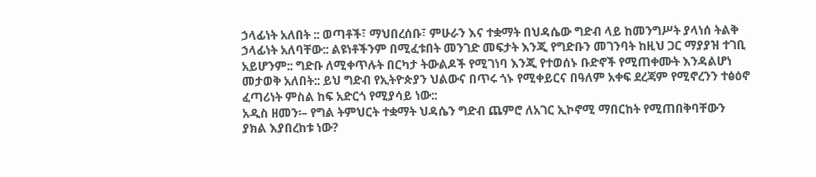ኃላፊነት አለበት :: ወጣቶች፣ ማህበረሰቡ፣ ምሁራን እና ተቋማት በህዳሴው ግድብ ላይ ከመንግሥት ያላነሰ ትልቅ ኃላፊነት አለባቸው:: ልዩነቶችንም በሚፈቱበት መንገድ መፍታት እንጂ የግድቡን መገንባት ከዚህ ጋር ማያያዝ ተገቢ አይሆንም:: ግድቡ ለሚቀጥሉት በርካታ ትውልዶች የሚገነባ እንጂ የተወሰኑ ቡድኖች የሚጠቀሙት እንዳልሆነ መታወቅ አለበት:: ይህ ግድብ የኢትዮጵያን ህልውና በጥሩ ጎኑ የሚቀይርና በዓለም አቀፍ ደረጃም የሚኖረንን ተፅዕኖ ፈጣሪነት ምስል ከፍ አድርጎ የሚያሳይ ነው::
አዲስ ዘመን፡– የግል ትምህርት ተቋማት ህዳሴን ግድብ ጨምሮ ለአገር ኢኮኖሚ ማበርከት የሚጠበቅባቸውን ያክል እያበረከቱ ነው?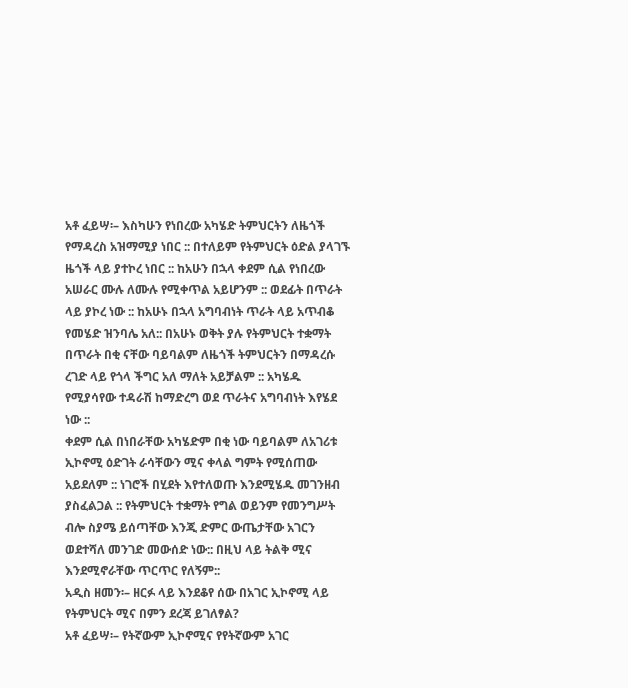አቶ ፈይሣ፡– እስካሁን የነበረው አካሄድ ትምህርትን ለዜጎች የማዳረስ አዝማሚያ ነበር :: በተለይም የትምህርት ዕድል ያላገኙ ዜጎች ላይ ያተኮረ ነበር :: ከአሁን በኋላ ቀደም ሲል የነበረው አሠራር ሙሉ ለሙሉ የሚቀጥል አይሆንም :: ወደፊት በጥራት ላይ ያኮረ ነው :: ከአሁኑ በኋላ አግባብነት ጥራት ላይ አጥብቆ የመሄድ ዝንባሌ አለ:: በአሁኑ ወቅት ያሉ የትምህርት ተቋማት በጥራት በቂ ናቸው ባይባልም ለዜጎች ትምህርትን በማዳረሱ ረገድ ላይ የጎላ ችግር አለ ማለት አይቻልም :: አካሄዱ የሚያሳየው ተዳራሽ ከማድረግ ወደ ጥራትና አግባብነት እየሄደ ነው ::
ቀደም ሲል በነበራቸው አካሄድም በቂ ነው ባይባልም ለአገሪቱ ኢኮኖሚ ዕድገት ራሳቸውን ሚና ቀላል ግምት የሚሰጠው አይደለም :: ነገሮች በሂደት እየተለወጡ እንደሚሄዱ መገንዘብ ያስፈልጋል :: የትምህርት ተቋማት የግል ወይንም የመንግሥት ብሎ ስያሜ ይሰጣቸው እንጂ ድምር ውጤታቸው አገርን ወደተሻለ መንገድ መውሰድ ነው:: በዚህ ላይ ትልቅ ሚና እንደሚኖራቸው ጥርጥር የለኝም::
አዲስ ዘመን፡– ዘርፉ ላይ እንደቆየ ሰው በአገር ኢኮኖሚ ላይ የትምህርት ሚና በምን ደረጃ ይገለፃል?
አቶ ፈይሣ፡– የትኛውም ኢኮኖሚና የየትኛውም አገር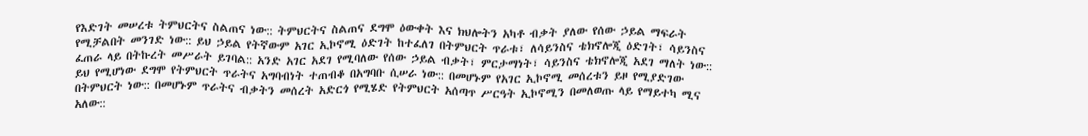የእድገት መሠረቱ ትምህርትና ስልጠና ነው:: ትምህርትና ስልጠና ደግሞ ዕውቀት እና ክህሎትን አካቶ ብቃት ያለው የሰው ኃይል ማፍራት የሚቻልበት መንገድ ነው:: ይህ ኃይል የትኛውም አገር ኢኮኖሚ ዕድገት ከተፈለገ በትምህርት ጥራቱ፣ ለሳይንስና ቴክኖሎጂ ዕድገት፣ ሳይንስና ፈጠራ ላይ በትኩረት መሥራት ይገባል:: አንድ አገር አደገ የሚባለው የሰው ኃይል ብቃት፣ ምርታማነት፣ ሳይንስና ቴክኖሎጂ አደገ ማለት ነው:: ይህ የሚሆነው ደግሞ የትምህርት ጥራትና አግባብነት ተጠብቆ በአግባቡ ሲሠራ ነው:: በመሆኑም የአገር ኢኮኖሚ መሰረቱን ይዞ የሚያድገው በትምህርት ነው:: በመሆኑም ጥራትና ብቃትን መሰረት አድርጎ የሚሄድ የትምህርት አሰጣጥ ሥርዓት ኢኮኖሚን በመለወጡ ላይ የማይተካ ሚና አለው::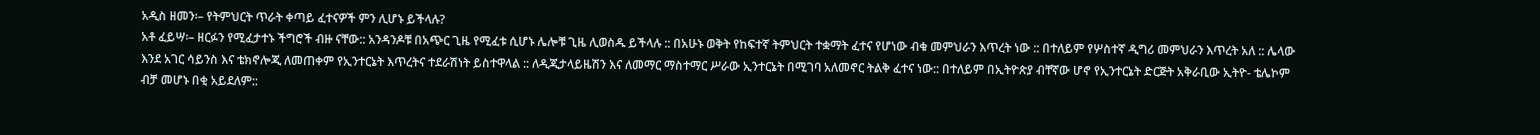አዲስ ዘመን፡– የትምህርት ጥራት ቀጣይ ፈተናዎች ምን ሊሆኑ ይችላሉ?
አቶ ፈይሣ፡– ዘርፉን የሚፈታተኑ ችግሮች ብዙ ናቸው:: አንዳንዶቹ በአጭር ጊዜ የሚፈቱ ሲሆኑ ሌሎቹ ጊዜ ሊወስዱ ይችላሉ :: በአሁኑ ወቅት የከፍተኛ ትምህርት ተቋማት ፈተና የሆነው ብቁ መምህራን እጥረት ነው :: በተለይም የሦስተኛ ዲግሪ መምህራን እጥረት አለ :: ሌላው እንደ አገር ሳይንስ እና ቴክኖሎጂ ለመጠቀም የኢንተርኔት እጥረትና ተደራሽነት ይስተዋላል :: ለዲጂታላይዜሽን እና ለመማር ማስተማር ሥራው ኢንተርኔት በሚገባ አለመኖር ትልቅ ፈተና ነው:: በተለይም በኢትዮጵያ ብቸኛው ሆኖ የኢንተርኔት ድርጅት አቅራቢው ኢትዮ- ቴሌኮም ብቻ መሆኑ በቂ አይደለም::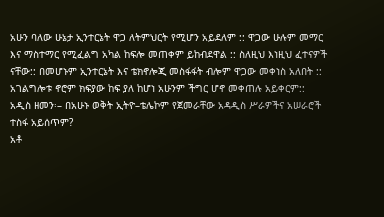አሁን ባለው ሁኔታ ኢንተርኔት ዋጋ ለትምህርት የሚሆን አይደለም :: ዋጋው ሁሉም መማር እና ማስተማር የሚፈልግ አካል ከፍሎ መጠቀም ይከብደዋል :: ስለዚህ እነዚህ ፈተናዎች ናቸው:: በመሆኑም ኢንተርኔት እና ቴክኖሎጂ መስፋፋት ብሎም ዋጋው መቀነስ አለበት :: አገልግሎቱ ኖሮም ክፍያው ከፍ ያለ ከሆነ አሁንም ችግር ሆኖ መቀጠሉ አይቀርም::
አዲስ ዘመን፡– በአሁኑ ወቅት ኢትዮ–ቴሌኮም የጀመራቸው አዳዲስ ሥራዎችና አሠራሮች ተስፋ አይሰጥም?
አቶ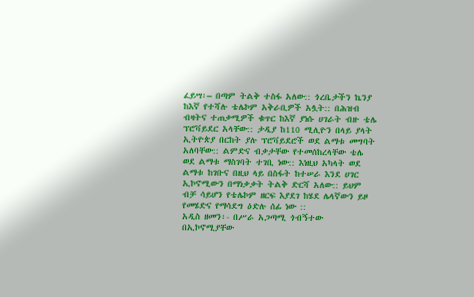ፈይሣ፡– በጣም ትልቅ ተስፋ አለው:: ጎረቤታችን ኬንያ ከእኛ የተሻሉ ቴሌኮም አቅራቢዎች አሏት:: በሕዝብ ብዛትና ተጠቃሚዎች ቁጥር ከእኛ ያነሱ ሀገራት ብዙ ቴሌ ፕሮቫይደር አላቸው:: ታዲያ ከ110 ሚሊዮን በላይ ያላት ኢትዮጵያ በርከት ያሉ ፕሮቫይደሮች ወደ ልማቱ መግባት አለባቸው:: ልምድና ብቃታቸው የተመሰከረላቸው ቴሌ ወደ ልማቱ ማስገባት ተገቢ ነው:: እነዚህ አካላት ወደ ልማቱ ከገቡና በዚህ ላይ በስፋት ከተሠራ እንደ ሀገር ኢኮኖሚውን በማነቃቃት ትልቅ ድርሻ አለው:: ይህም ብቻ ሳይሆን የቴሌኮም ዘርፍ እያደገ ከሄደ ሌላኛውን ይዞ የመሄድና የማሳደግ ዕድሉ ሰፊ ነው ::
አዲስ ዘመን፡- በሥራ አጋጣሚ ጎብኝተው በኢኮኖሚያቸው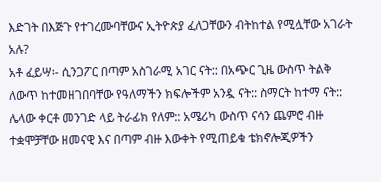እድገት በእጅጉ የተገረሙባቸውና ኢትዮጵያ ፈለጋቸውን ብትከተል የሚሏቸው አገራት አሉ?
አቶ ፈይሣ፡- ሲንጋፖር በጣም አስገራሚ አገር ናት:: በአጭር ጊዜ ውስጥ ትልቅ ለውጥ ከተመዘገበባቸው የዓለማችን ክፍሎችም አንዷ ናት:: ስማርት ከተማ ናት:: ሌላው ቀርቶ መንገድ ላይ ትራፊክ የለም:: አሜሪካ ውስጥ ናሳን ጨምሮ ብዙ ተቋሞቻቸው ዘመናዊ እና በጣም ብዙ እውቀት የሚጠይቁ ቴክኖሎጂዎችን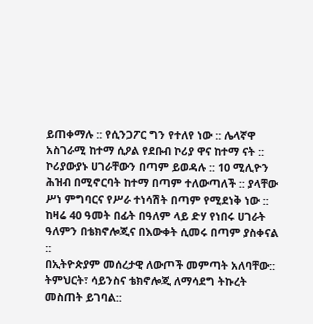ይጠቀማሉ :: የሲንጋፖር ግን የተለየ ነው :: ሌላኛዋ አስገራሚ ከተማ ሲዖል የደቡብ ኮሪያ ዋና ከተማ ናት :: ኮሪያውያኑ ሀገራቸውን በጣም ይወዳሉ :: 10 ሚሊዮን ሕዝብ በሚኖርባት ከተማ በጣም ተለውጣለች :: ያላቸው ሥነ ምግባርና የሥራ ተነሳሽት በጣም የሚደነቅ ነው :: ከዛሬ 40 ዓመት በፊት በዓለም ላይ ድሃ የነበሩ ሀገራት ዓለምን በቴክኖሎጂና በእውቀት ሲመሩ በጣም ያስቀናል ::
በኢትዮጵያም መሰረታዊ ለውጦች መምጣት አለባቸው:: ትምህርት፣ ሳይንስና ቴክኖሎጂ ለማሳደግ ትኩረት መስጠት ይገባል::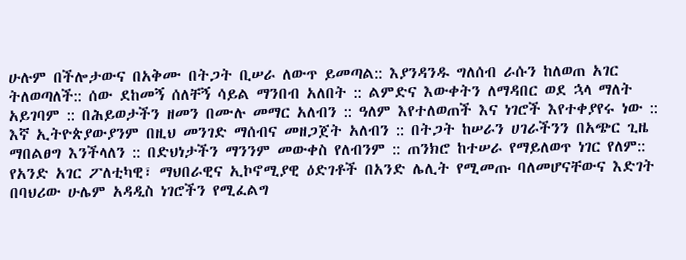ሁሉም በችሎታውና በአቅሙ በትጋት ቢሠራ ለውጥ ይመጣል:: እያንዳንዱ ግለሰብ ራሱን ከለወጠ አገር ትለወጣለች:: ሰው ደከመኝ ሰለቸኝ ሳይል ማንበብ አለበት :: ልምድና እውቀትን ለማዳበር ወደ ኋላ ማለት አይገባም :: በሕይወታችን ዘመን በሙሉ መማር አለብን :: ዓለም እየተለወጠች እና ነገሮች እየተቀያየሩ ነው :: እኛ ኢትዮጵያውያንም በዚህ መንገድ ማሰብና መዘጋጀት አለብን :: በትጋት ከሠራን ሀገራችንን በአጭር ጊዜ ማበልፀግ እንችላለን :: በድህነታችን ማንንም መውቀስ የለብንም :: ጠንክሮ ከተሠራ የማይለወጥ ነገር የለም::
የአንድ አገር ፖለቲካዊ፣ ማህበራዊና ኢኮኖሚያዊ ዕድገቶች በአንድ ሌሊት የሚመጡ ባለመሆናቸውና እድገት በባህሪው ሁሌም አዳዲስ ነገሮችን የሚፈልግ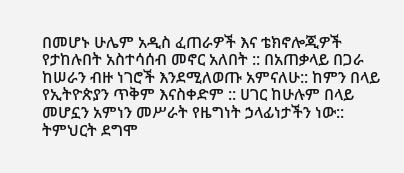በመሆኑ ሁሌም አዲስ ፈጠራዎች እና ቴክኖሎጂዎች የታከሉበት አስተሳሰብ መኖር አለበት :: በአጠቃላይ በጋራ ከሠራን ብዙ ነገሮች እንደሚለወጡ አምናለሁ:: ከምን በላይ የኢትዮጵያን ጥቅም እናስቀድም :: ሀገር ከሁሉም በላይ መሆኗን አምነን መሥራት የዜግነት ኃላፊነታችን ነው:: ትምህርት ደግሞ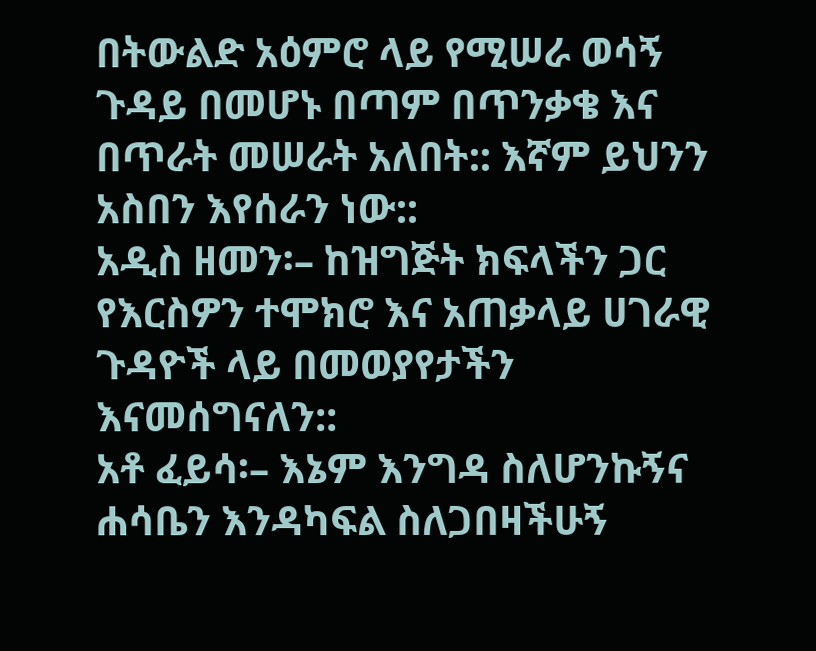በትውልድ አዕምሮ ላይ የሚሠራ ወሳኝ ጉዳይ በመሆኑ በጣም በጥንቃቄ እና በጥራት መሠራት አለበት:: እኛም ይህንን አስበን እየሰራን ነው::
አዲስ ዘመን፡– ከዝግጅት ክፍላችን ጋር የእርስዎን ተሞክሮ እና አጠቃላይ ሀገራዊ ጉዳዮች ላይ በመወያየታችን እናመሰግናለን::
አቶ ፈይሳ፡– እኔም እንግዳ ስለሆንኩኝና ሐሳቤን እንዳካፍል ስለጋበዛችሁኝ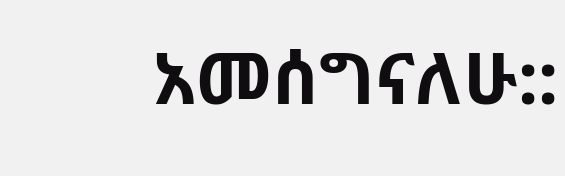አመሰግናለሁ::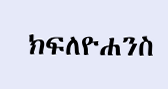ክፍለዮሐንስ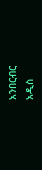አንበርብር
አዲስ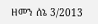ዘመን ሰኔ 3/2013